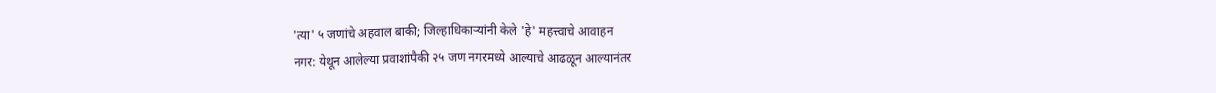'त्या' ५ जणांचे अहवाल बाकी; जिल्हाधिकाऱ्यांनी केले 'हे' महत्त्वाचे आवाहन
नगर: येथून आलेल्या प्रवाशांपैकी २५ जण नगरमध्ये आल्याचे आढळून आल्यानंतर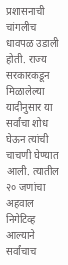प्रशासनाची चांगलीच धावपळ उडाली होती. राज्य सरकारकडून मिळालेल्या यादीनुसार या सर्वांचा शोध घेऊन त्यांची चाचणी घेण्यात आली. त्यातील २० जणांचा अहवाल निगेटिव्ह आल्याने सर्वांचाच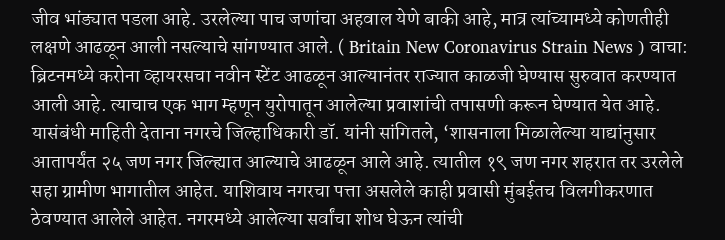जीव भांड्यात पडला आहे. उरलेल्या पाच जणांचा अहवाल येणे बाकी आहे, मात्र त्यांच्यामध्ये कोणतीही लक्षणे आढळून आली नसल्याचे सांगण्यात आले. ( Britain New Coronavirus Strain News ) वाचा: ब्रिटनमध्ये करोना व्हायरसचा नवीन स्टेंट आढळून आल्यानंतर राज्यात काळजी घेण्यास सुरुवात करण्यात आली आहे. त्याचाच एक भाग म्हणून युरोपातून आलेल्या प्रवाशांची तपासणी करून घेण्यात येत आहे. यासंबंधी माहिती देताना नगरचे जिल्हाधिकारी डॉ. यांनी सांगितले, ‘शासनाला मिळालेल्या याद्यांनुसार आतापर्यंत २५ जण नगर जिल्ह्यात आल्याचे आढळून आले आहे. त्यातील १९ जण नगर शहरात तर उरलेले सहा ग्रामीण भागातील आहेत. याशिवाय नगरचा पत्ता असलेले काही प्रवासी मुंबईतच विलगीकरणात ठेवण्यात आलेले आहेत. नगरमध्ये आलेल्या सर्वांचा शोध घेऊन त्यांची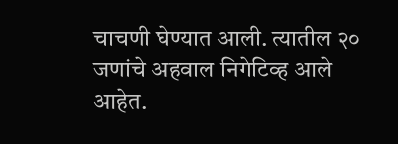चाचणी घेण्यात आली. त्यातील २० जणांचे अहवाल निगेटिव्ह आले आहेत.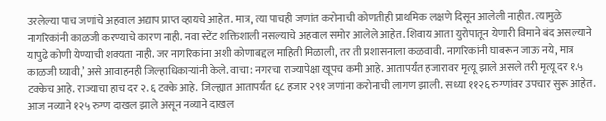उरलेल्या पाच जणांचे अहवाल अद्याप प्राप्त व्हायचे आहेत. मात्र, त्या पाचही जणांत करोनाची कोणतीही प्राथमिक लक्षणे दिसून आलेली नाहीत. त्यामुळे नागरिकांनी काळजी करण्याचे कारण नाही. नवा स्टेंट शक्तिशाली नसल्याचे अहवाल समोर आलेले आहेत. शिवाय आता युरोपातून येणारी विमाने बंद असल्याने यापुढे कोणी येण्याची शक्यता नाही. जर नागरिकांना अशी कोणाबद्दल माहिती मिळाली, तर ती प्रशासनाला कळवावी. नागरिकांनी घाबरून जाऊ नये, मात्र काळजी घ्यावी,’ असे आवाहनही जिल्हाधिकाऱ्यांनी केले. वाचा: नगरचा राज्यापेक्षा खूपच कमी आहे. आतापर्यंत हजारावर मृत्यू झाले असले तरी मृत्यू दर १.५ टक्केच आहे. राज्याचा हाच दर २.६ टक्के आहे. जिल्ह्यात आतापर्यंत ६८ हजार २९१ जणांना करोनाची लागण झाली. सध्या ११२६ रुग्णांवर उपचार सुरू आहेत. आज नव्याने १२५ रुग्ण दाखल झाले असून नव्याने दाखल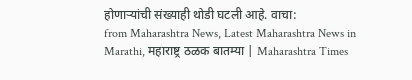होणाऱ्यांची संख्याही थोडी घटली आहे. वाचा:
from Maharashtra News, Latest Maharashtra News in Marathi, महाराष्ट्र ठळक बातम्या | Maharashtra Times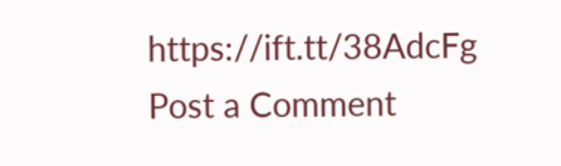https://ift.tt/38AdcFg
Post a Comment